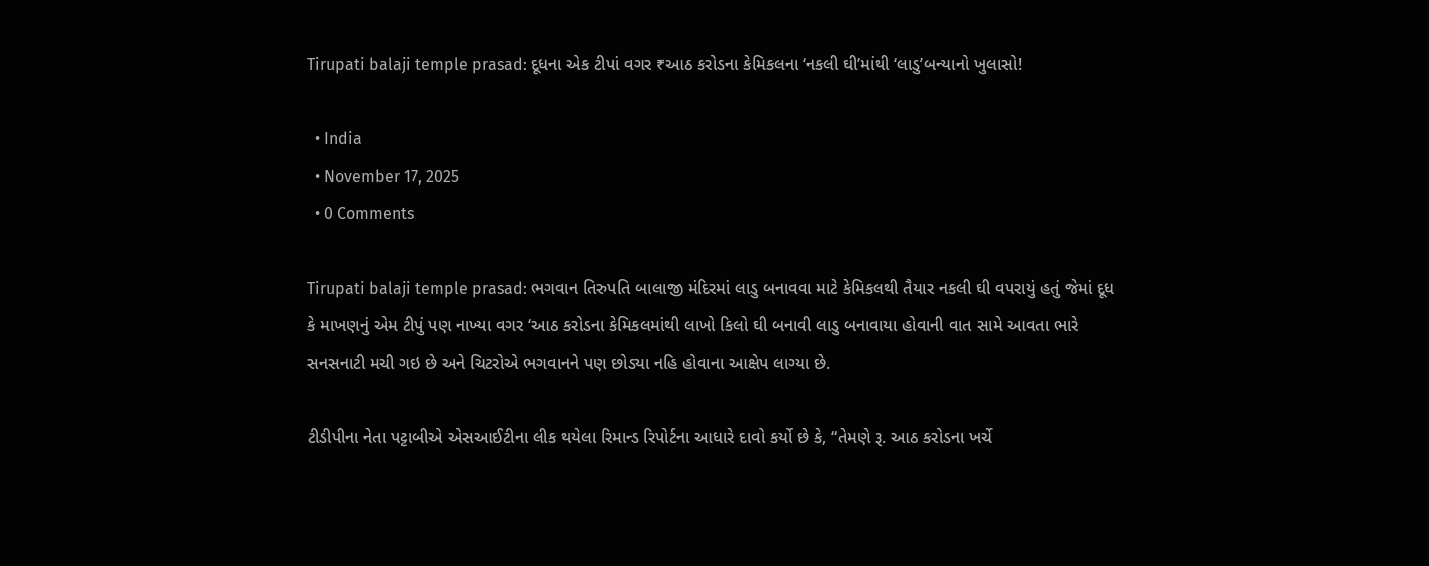Tirupati balaji temple prasad: દૂધના એક ટીપાં વગર ₹આઠ કરોડના કેમિકલના ‘નકલી ઘી’માંથી ‘લાડુ’બન્યાનો ખુલાસો!

  • India
  • November 17, 2025
  • 0 Comments

Tirupati balaji temple prasad: ભગવાન તિરુપતિ બાલાજી મંદિરમાં લાડુ બનાવવા માટે કેમિકલથી તૈયાર નકલી ઘી વપરાયું હતું જેમાં દૂધ કે માખણનું એમ ટીપું પણ નાખ્યા વગર ‘આઠ કરોડના કેમિકલમાંથી લાખો કિલો ઘી બનાવી લાડુ બનાવાયા હોવાની વાત સામે આવતા ભારે સનસનાટી મચી ગઇ છે અને ચિટરોએ ભગવાનને પણ છોડ્યા નહિ હોવાના આક્ષેપ લાગ્યા છે.

ટીડીપીના નેતા પટ્ટાબીએ એસઆઈટીના લીક થયેલા રિમાન્ડ રિપોર્ટના આધારે દાવો કર્યો છે કે, “તેમણે રૂ. આઠ કરોડના ખર્ચે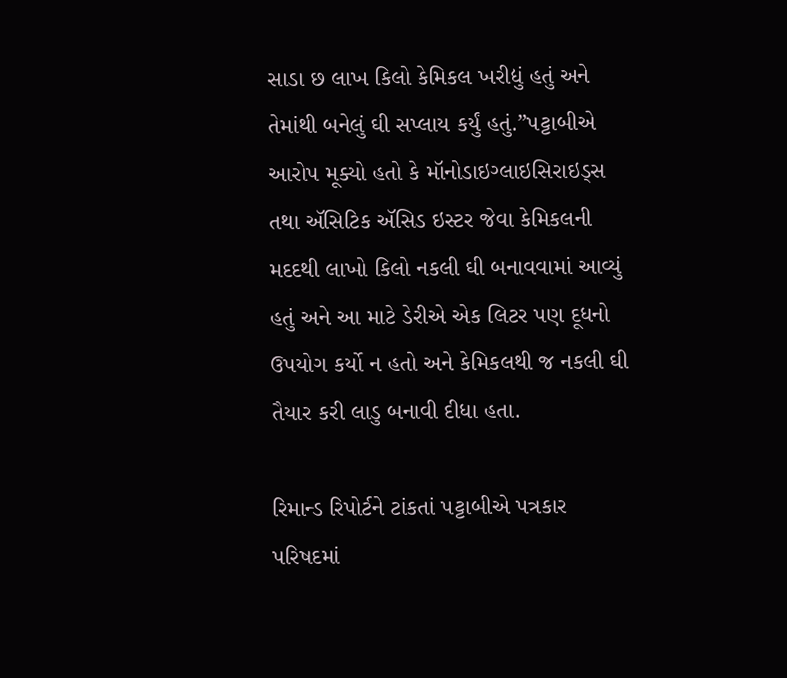સાડા છ લાખ કિલો કેમિકલ ખરીદ્યું હતું અને તેમાંથી બનેલું ઘી સપ્લાય કર્યું હતું.”પટ્ટાબીએ આરોપ મૂક્યો હતો કે મૉનોડાઇગ્લાઇસિરાઇડ્સ તથા ઍસિટિક ઍસિડ ઇસ્ટર જેવા કેમિકલની મદદથી લાખો કિલો નકલી ઘી બનાવવામાં આવ્યું હતું અને આ માટે ડેરીએ એક લિટર પણ દૂધનો ઉપયોગ કર્યો ન હતો અને કેમિકલથી જ નકલી ઘી તૈયાર કરી લાડુ બનાવી દીધા હતા.

રિમાન્ડ રિપોર્ટને ટાંકતાં પટ્ટાબીએ પત્રકાર પરિષદમાં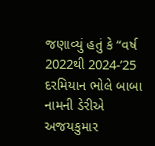જણાવ્યું હતું કે “વર્ષ 2022થી 2024-’25 દરમિયાન ભોલે બાબા નામની ડેરીએ અજયકુમાર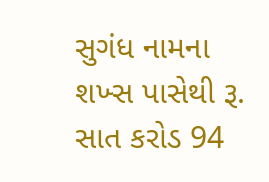સુગંધ નામના શખ્સ પાસેથી રૂ. સાત કરોડ 94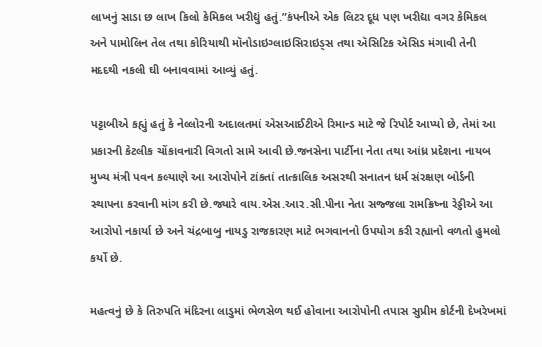લાખનું સાડા છ લાખ કિલો કેમિકલ ખરીદ્યું હતું.”કંપનીએ એક લિટર દૂધ પણ ખરીદ્યા વગર કેમિકલ અને પામોલિન તેલ તથા કોરિયાથી મૉનોડાઇગ્લાઇસિરાઇડ્સ તથા ઍસિટિક ઍસિડ મંગાવી તેની મદદથી નકલી ઘી બનાવવામાં આવ્યું હતું.

પટ્ટાબીએ કહ્યું હતું કે નેલ્લોરની અદાલતમાં એસઆઈટીએ રિમાન્ડ માટે જે રિપોર્ટ આપ્યો છે, તેમાં આ પ્રકારની કેટલીક ચોંકાવનારી વિગતો સામે આવી છે.જનસેના પાર્ટીના નેતા તથા આંધ્ર પ્રદેશના નાયબ મુખ્ય મંત્રી પવન કલ્યાણે આ આરોપોને ટાંકતાં તાત્કાલિક અસરથી સનાતન ધર્મ સંરક્ષણ બોર્ડની સ્થાપના કરવાની માંગ કરી છે.જ્યારે વાય.એસ.આર.સી.પીના નેતા સજ્જલા રામક્રિષ્ના રેડ્ડીએ આ આરોપો નકાર્યા છે અને ચંદ્રબાબુ નાયડુ રાજકારણ માટે ભગવાનનો ઉપયોગ કરી રહ્યાનો વળતો હુમલો કર્યો છે.

મહત્વનું છે કે તિરુપતિ મંદિરના લાડુમાં ભેળસેળ થઈ હોવાના આરોપોની તપાસ સુપ્રીમ કોર્ટની દેખરેખમાં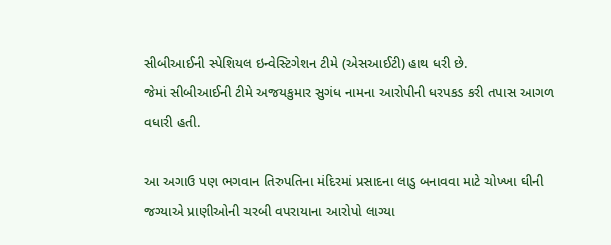સીબીઆઈની સ્પેશિયલ ઇન્વેસ્ટિગેશન ટીમે (એસઆઈટી) હાથ ધરી છે.
જેમાં સીબીઆઈની ટીમે અજયકુમાર સુગંધ નામના આરોપીની ધરપકડ કરી તપાસ આગળ વધારી હતી.

આ અગાઉ પણ ભગવાન તિરુપતિના મંદિરમાં પ્રસાદના લાડુ બનાવવા માટે ચોખ્ખા ઘીની જગ્યાએ પ્રાણીઓની ચરબી વપરાયાના આરોપો લાગ્યા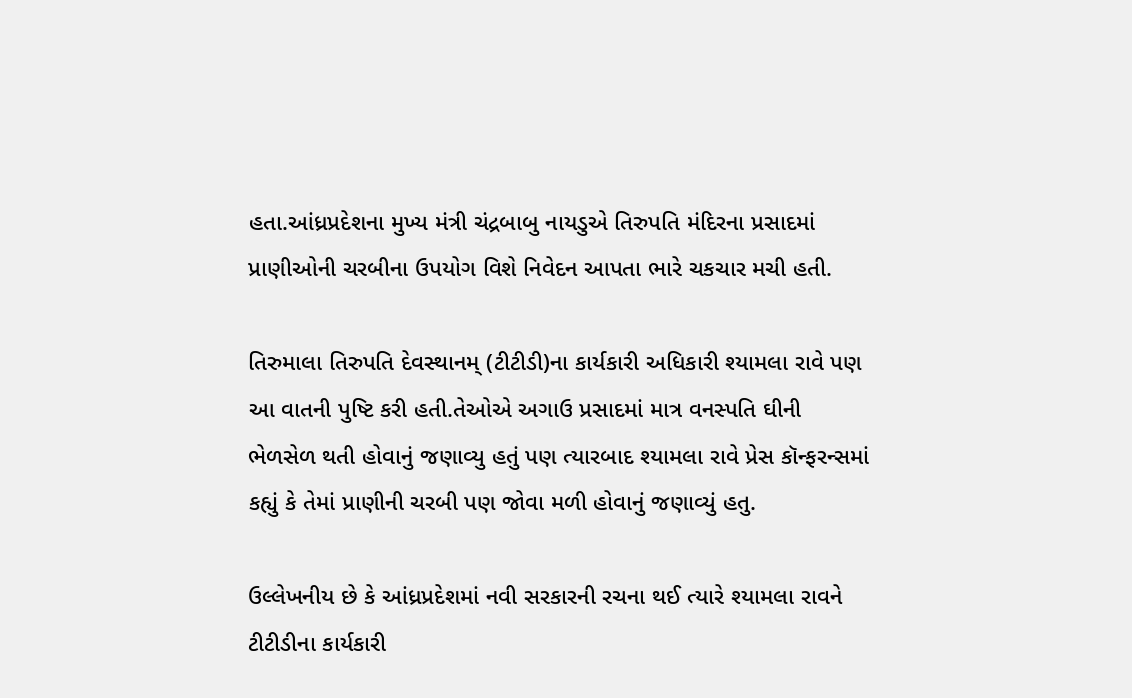હતા.આંધ્રપ્રદેશના મુખ્ય મંત્રી ચંદ્રબાબુ નાયડુએ તિરુપતિ મંદિરના પ્રસાદમાં પ્રાણીઓની ચરબીના ઉપયોગ વિશે નિવેદન આપતા ભારે ચકચાર મચી હતી.

તિરુમાલા તિરુપતિ દેવસ્થાનમ્ (ટીટીડી)ના કાર્યકારી અધિકારી શ્યામલા રાવે પણ આ વાતની પુષ્ટિ કરી હતી.તેઓએ અગાઉ પ્રસાદમાં માત્ર વનસ્પતિ ઘીની ભેળસેળ થતી હોવાનું જણાવ્યુ હતું પણ ત્યારબાદ શ્યામલા રાવે પ્રેસ કૉન્ફરન્સમાં કહ્યું કે તેમાં પ્રાણીની ચરબી પણ જોવા મળી હોવાનું જણાવ્યું હતુ.

ઉલ્લેખનીય છે કે આંધ્રપ્રદેશમાં નવી સરકારની રચના થઈ ત્યારે શ્યામલા રાવને ટીટીડીના કાર્યકારી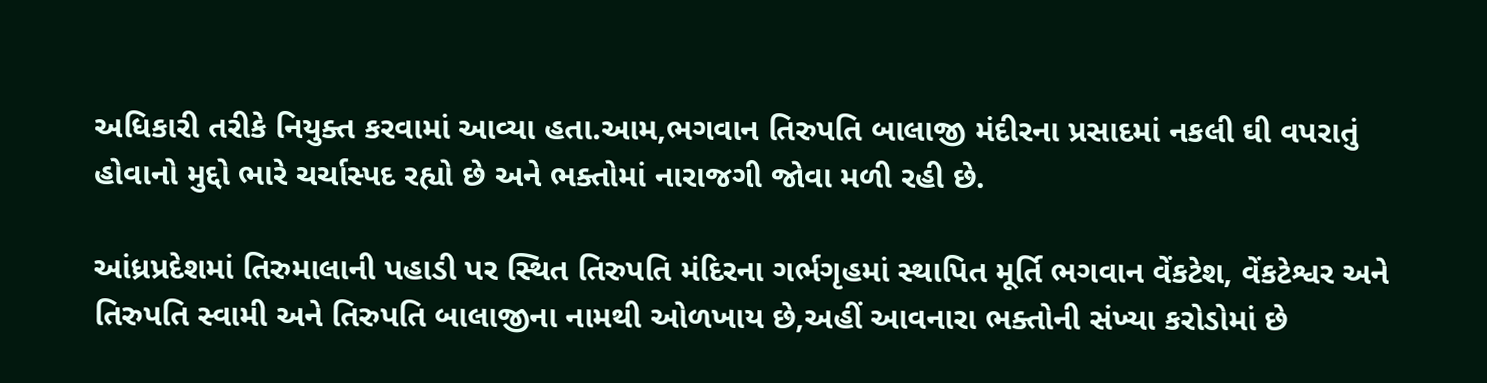અધિકારી તરીકે નિયુક્ત કરવામાં આવ્યા હતા.આમ,ભગવાન તિરુપતિ બાલાજી મંદીરના પ્રસાદમાં નકલી ઘી વપરાતું હોવાનો મુદ્દો ભારે ચર્ચાસ્પદ રહ્યો છે અને ભક્તોમાં નારાજગી જોવા મળી રહી છે.

આંધ્રપ્રદેશમાં તિરુમાલાની પહાડી પર સ્થિત તિરુપતિ મંદિરના ગર્ભગૃહમાં સ્થાપિત મૂર્તિ ભગવાન વેંકટેશ, વેંકટેશ્વર અને તિરુપતિ સ્વામી અને તિરુપતિ બાલાજીના નામથી ઓળખાય છે,અહીં આવનારા ભક્તોની સંખ્યા કરોડોમાં છે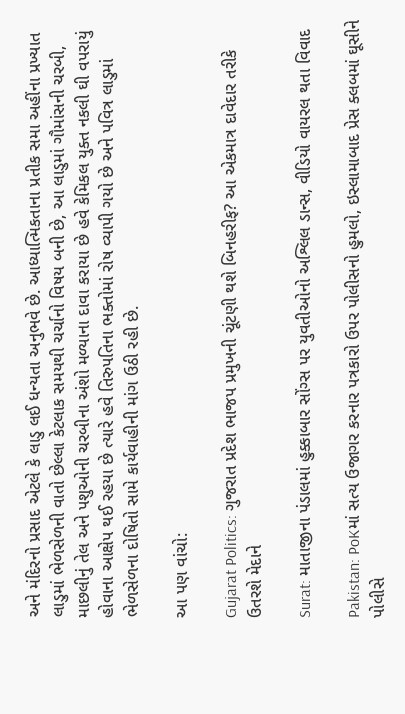અને મંદિરનો પ્રસાદ એટલે કે લાડુ લઈ ધન્યતા અનુભવે છે. આધ્યાત્મિકતાના પ્રતીક સમા અહીંના પ્રખ્યાત લાડુમાં ભેળસેળની વાતો છેલ્લા કેટલાક સમયથી ચર્ચાનો વિષય બની છે, આ લાડુમાં ગૌમાંસની ચરબી, માછલીનું તેલ અને પશુઓની ચરબીના અંશો મળ્યાના દાવા કરાયા છે હવે કેમિકલ યુક્ત નકલી ઘી વપરાયું હોવાના આક્ષેપ થઈ રહયા છે ત્યારે હવે તિરુપતિના ભક્તોમાં રોષ વ્યાપી ગયો છે અને પવિત્ર લાડુમાં ભેળસેળના દોષિતો સામે કાર્યવાહીની માંગ ઉઠી રહી છે.

આ પણ વાંચો:

Gujarat Politics: ગુજરાત પ્રદેશ ભાજપ પ્રમુખની ચૂંટણી થશે બિનહરીફ? આ એકમાત્ર દાવેદાર તરીકે ઉતરશે મેદાને

Surat: માતાજીના પંડાલમાં હુક્કાબાર સોંગ્સ પર યુવતીઓનો અશ્લિલ ડાન્સ, વીડિયો વાયરલ થતા વિવાદ

Pakistan: PoKમાં સત્ય ઉજાગર કરનાર પત્રકારો ઉપર પોલીસનો હુમલો, ઇસ્લામાબાદ પ્રેસ ક્લબમાં ઘૂસીને પોલીસે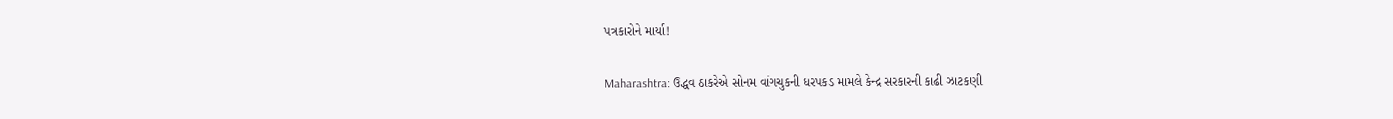પત્રકારોને માર્યા!

Maharashtra: ઉદ્ધવ ઠાકરેએ સોનમ વાંગચુકની ધરપકડ મામલે કેન્દ્ર સરકારની કાઢી ઝાટકણી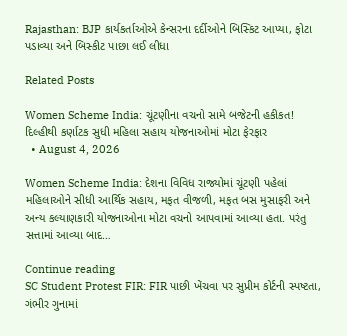Rajasthan: BJP કાર્યકર્તાઓએ કેન્સરના દર્દીઓને બિસ્કિટ આપ્યા, ફોટા પડાવ્યા અને બિસ્કીટ પાછા લઈ લીધા

Related Posts

Women Scheme India: ચૂંટણીના વચનો સામે બજેટની હકીકત! દિલ્હીથી કર્ણાટક સુધી મહિલા સહાય યોજનાઓમાં મોટા ફેરફાર
  • August 4, 2026

Women Scheme India: દેશના વિવિધ રાજ્યોમાં ચૂંટણી પહેલાં મહિલાઓને સીધી આર્થિક સહાય, મફત વીજળી, મફત બસ મુસાફરી અને અન્ય કલ્યાણકારી યોજનાઓના મોટા વચનો આપવામાં આવ્યા હતા. પરંતુ સત્તામાં આવ્યા બાદ…

Continue reading
SC Student Protest FIR: FIR પાછી ખેંચવા પર સુપ્રીમ કોર્ટની સ્પષ્ટતા, ગંભીર ગુનામાં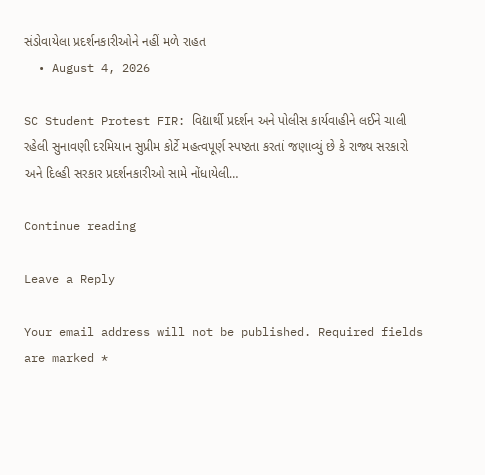સંડોવાયેલા પ્રદર્શનકારીઓને નહીં મળે રાહત
  • August 4, 2026

SC Student Protest FIR: વિદ્યાર્થી પ્રદર્શન અને પોલીસ કાર્યવાહીને લઈને ચાલી રહેલી સુનાવણી દરમિયાન સુપ્રીમ કોર્ટે મહત્વપૂર્ણ સ્પષ્ટતા કરતાં જણાવ્યું છે કે રાજ્ય સરકારો અને દિલ્હી સરકાર પ્રદર્શનકારીઓ સામે નોંધાયેલી…

Continue reading

Leave a Reply

Your email address will not be published. Required fields are marked *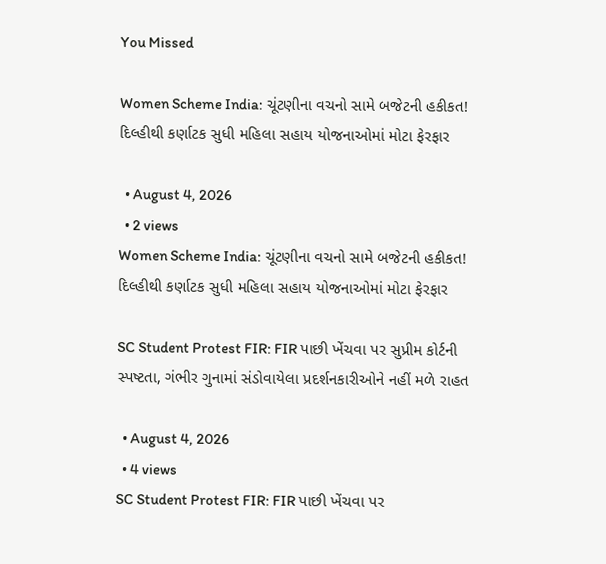You Missed

Women Scheme India: ચૂંટણીના વચનો સામે બજેટની હકીકત! દિલ્હીથી કર્ણાટક સુધી મહિલા સહાય યોજનાઓમાં મોટા ફેરફાર

  • August 4, 2026
  • 2 views
Women Scheme India: ચૂંટણીના વચનો સામે બજેટની હકીકત! દિલ્હીથી કર્ણાટક સુધી મહિલા સહાય યોજનાઓમાં મોટા ફેરફાર

SC Student Protest FIR: FIR પાછી ખેંચવા પર સુપ્રીમ કોર્ટની સ્પષ્ટતા, ગંભીર ગુનામાં સંડોવાયેલા પ્રદર્શનકારીઓને નહીં મળે રાહત

  • August 4, 2026
  • 4 views
SC Student Protest FIR: FIR પાછી ખેંચવા પર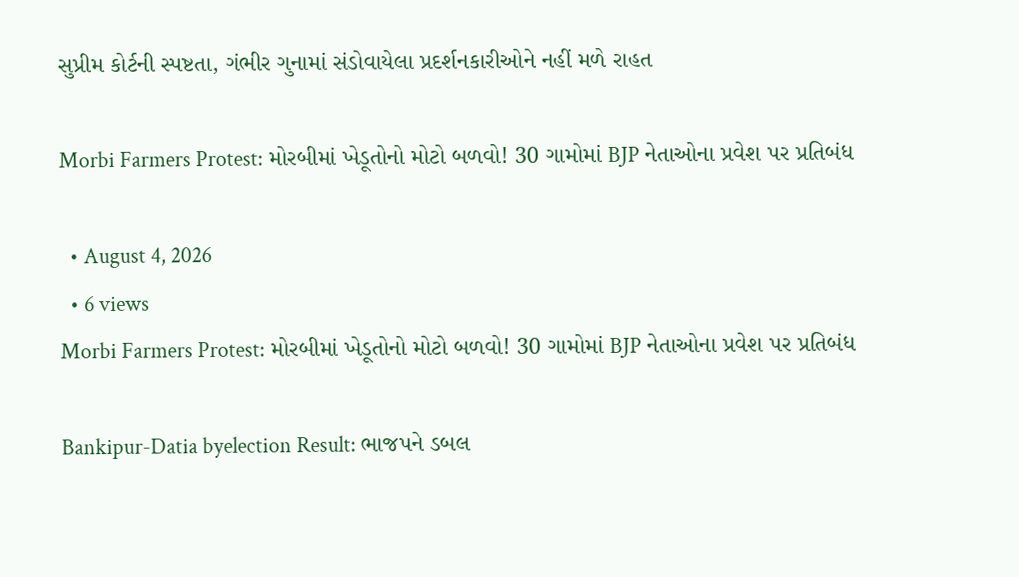સુપ્રીમ કોર્ટની સ્પષ્ટતા, ગંભીર ગુનામાં સંડોવાયેલા પ્રદર્શનકારીઓને નહીં મળે રાહત

Morbi Farmers Protest: મોરબીમાં ખેડૂતોનો મોટો બળવો! 30 ગામોમાં BJP નેતાઓના પ્રવેશ પર પ્રતિબંધ

  • August 4, 2026
  • 6 views
Morbi Farmers Protest: મોરબીમાં ખેડૂતોનો મોટો બળવો! 30 ગામોમાં BJP નેતાઓના પ્રવેશ પર પ્રતિબંધ

Bankipur-Datia byelection Result: ભાજપને ડબલ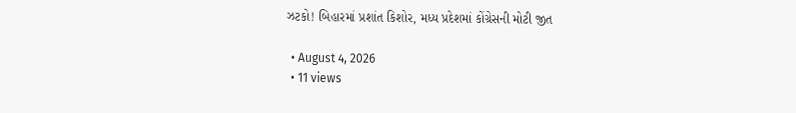ઝટકો! બિહારમાં પ્રશાંત કિશોર, મધ્ય પ્રદેશમાં કોંગ્રેસની મોટી જીત

  • August 4, 2026
  • 11 views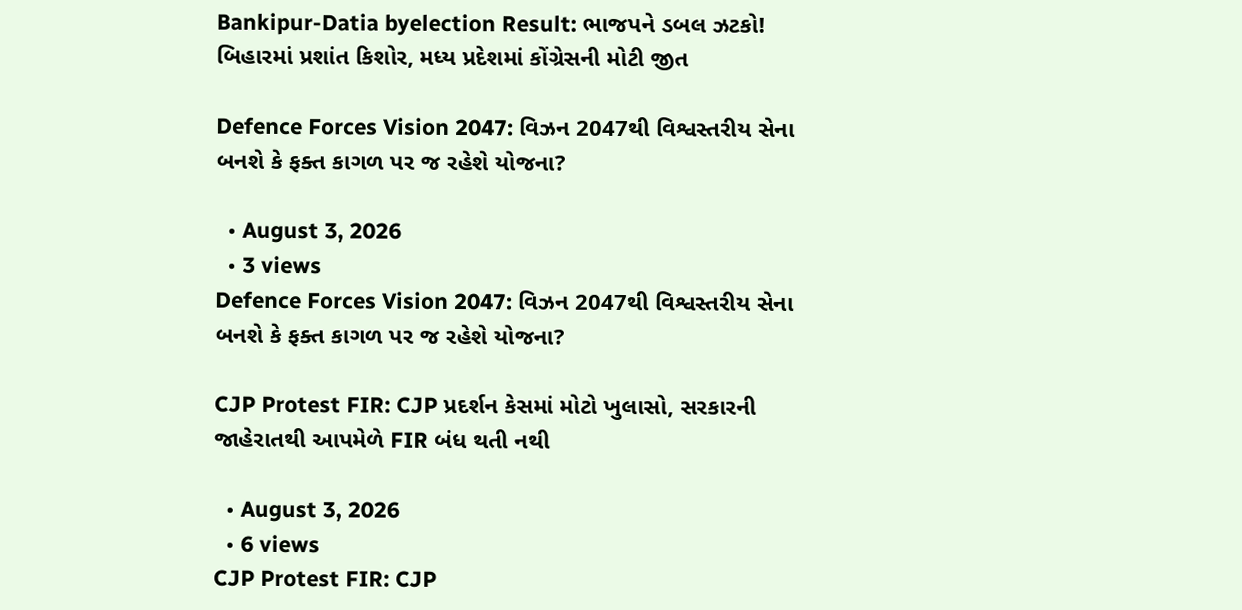Bankipur-Datia byelection Result: ભાજપને ડબલ ઝટકો! બિહારમાં પ્રશાંત કિશોર, મધ્ય પ્રદેશમાં કોંગ્રેસની મોટી જીત

Defence Forces Vision 2047: વિઝન 2047થી વિશ્વસ્તરીય સેના બનશે કે ફક્ત કાગળ પર જ રહેશે યોજના?

  • August 3, 2026
  • 3 views
Defence Forces Vision 2047: વિઝન 2047થી વિશ્વસ્તરીય સેના બનશે કે ફક્ત કાગળ પર જ રહેશે યોજના?

CJP Protest FIR: CJP પ્રદર્શન કેસમાં મોટો ખુલાસો, સરકારની જાહેરાતથી આપમેળે FIR બંધ થતી નથી

  • August 3, 2026
  • 6 views
CJP Protest FIR: CJP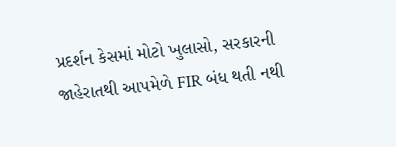પ્રદર્શન કેસમાં મોટો ખુલાસો, સરકારની જાહેરાતથી આપમેળે FIR બંધ થતી નથી